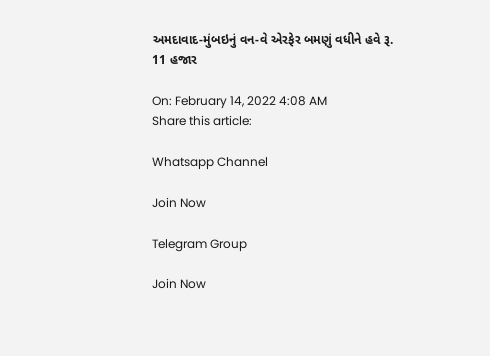અમદાવાદ-મુંબઇનું વન-વે એરફેર બમણું વધીને હવે રૂ. 11 હજાર

On: February 14, 2022 4:08 AM
Share this article:

Whatsapp Channel

Join Now

Telegram Group

Join Now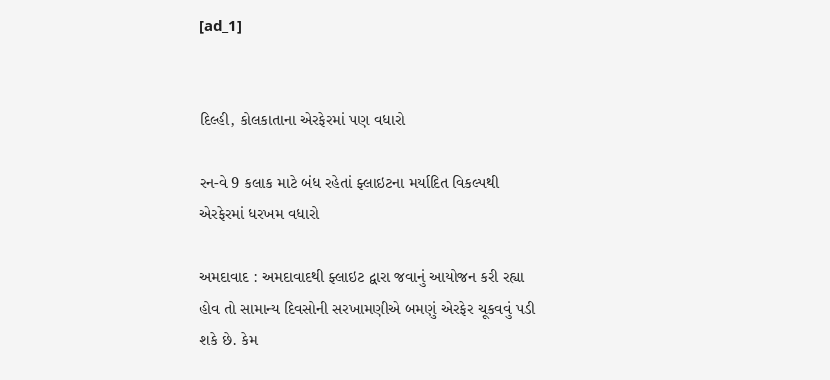[ad_1]


દિલ્હી, કોલકાતાના એરફેરમાં પણ વધારો

રન-વે 9 કલાક માટે બંધ રહેતાં ફ્લાઇટના મર્યાદિત વિકલ્પથી એરફેરમાં ધરખમ વધારો

અમદાવાદ : અમદાવાદથી ફ્લાઇટ દ્વારા જવાનું આયોજન કરી રહ્યા હોવ તો સામાન્ય દિવસોની સરખામણીએ બમણું એરફેર ચૂકવવું પડી શકે છે. કેમ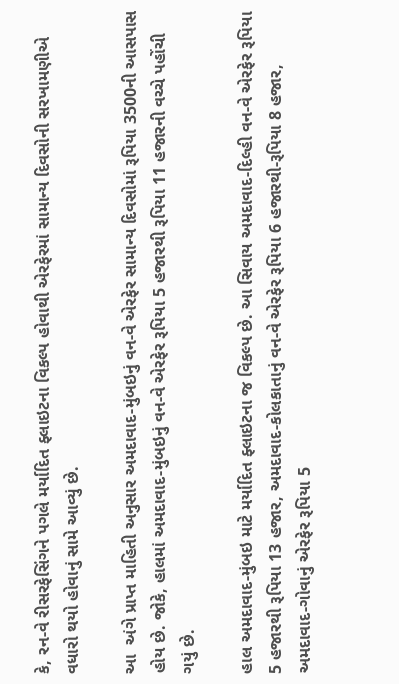કે, રન-વે રીસરફેસિંગને પગલે મર્યાદિત ફ્લાઇટના વિકલ્પ હોવાથી એરફેરમાં સામાન્ય દિવસોની સરખામણીએ વધારો થયો હોવાનું સામે આવ્યું છે.

આ  અંગે પ્રાપ્ત માહિતી અનુસાર અમદાવાદ-મુંબઇનું વન-વે એરફેર સામાન્ય દિવસોમાં રૂપિયા 3500ની આસપાસ હોય છે. જોકે, હાલમાં અમદાવાદ-મુંબઇનું વન-વે એરફેર રૂપિયા 5 હજારથી રૂપિયા 11 હજારની વચ્ચે પહોંચી ગયું છે.

હાલ અમદાવાદ-મુંબઇ માટે મર્યાદિત ફ્લાઇટના જ વિકલ્પ છે. આ સિવાય અમદાવાદ-દિલ્હી વન-વે એરફેર રૂપિયા 5 હજારથી રૂપિયા 13 હજાર, અમદાવાદ-કોલકાતાનું વન-વે એરફેર રૂપિયા 6 હજારથી-રૂપિયા 8 હજાર, અમદાવાદ-ગોવાનું એરફેર રૂપિયા 5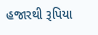હજારથી રૂપિયા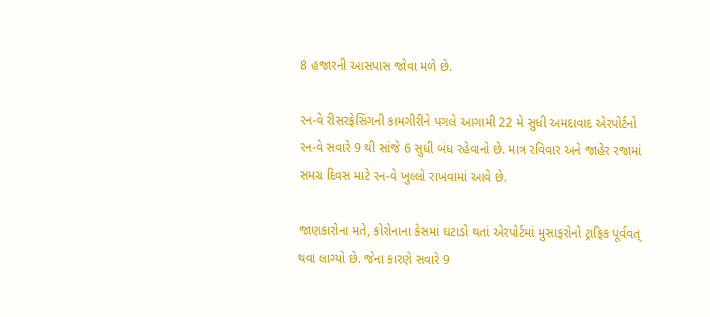8 હજારની આસપાસ જોવા મળે છે.

રન-વે રીસરફેસિંગની કામગીરીને પગલે આગામી 22 મે સુધી અમદાવાદ એરપોર્ટનો રન-વે સવારે 9 થી સાંજે 6 સુધી બંધ રહેવાનો છે. માત્ર રવિવાર અને જાહેર રજામાં સમગ્ર દિવસ માટે રન-વે ખુલ્લો રાખવામાં આવે છે.

જાણકારોના મતે, કોરોનાના કેસમાં ઘટાડો થતાં એરપોર્ટમાં મુસાફરોનો ટ્રાફિક પૂર્વવત્ થવા લાગ્યો છે. જેના કારણે સવારે 9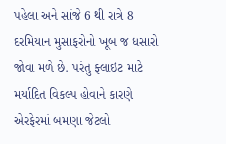પહેલા અને સાંજે 6 થી રાત્રે 8 દરમિયાન મુસાફરોનો ખૂબ જ ધસારો જોવા મળે છે. પરંતુ ફ્લાઇટ માટે મર્યાદિત વિકલ્પ હોવાને કારણે એરફેરમાં બમણા જેટલો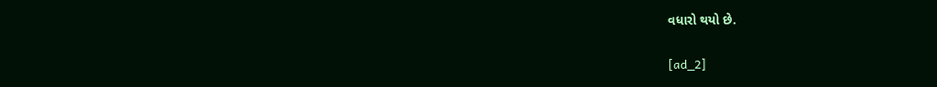વધારો થયો છે.

[ad_2]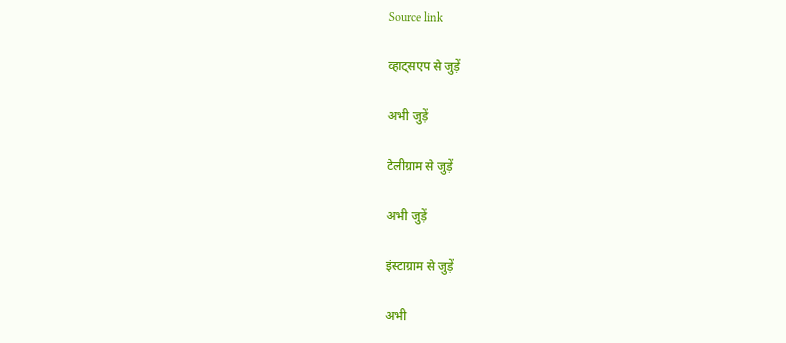Source link

व्हाट्सएप से जुड़ें

अभी जुड़ें

टेलीग्राम से जुड़ें

अभी जुड़ें

इंस्टाग्राम से जुड़ें

अभी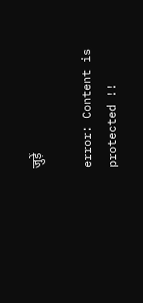जुड़ें

error: Content is protected !!